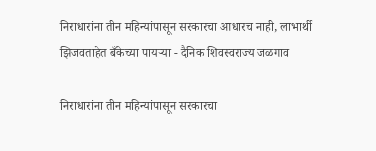निराधारांना तीन महिन्यांपासून सरकारचा आधारच नाही, लाभार्थी झिजवताहेत बँकेच्या पायऱ्या - दैनिक शिवस्वराज्य जळगाव

निराधारांना तीन महिन्यांपासून सरकारचा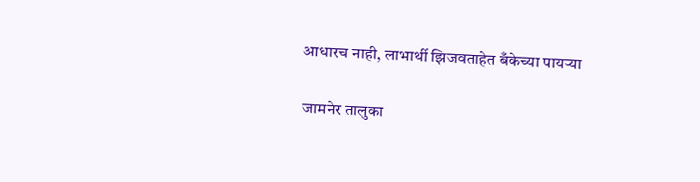आधारच नाही, लाभार्थी झिजवताहेत बँकेच्या पायऱ्या

 जामनेर तालुका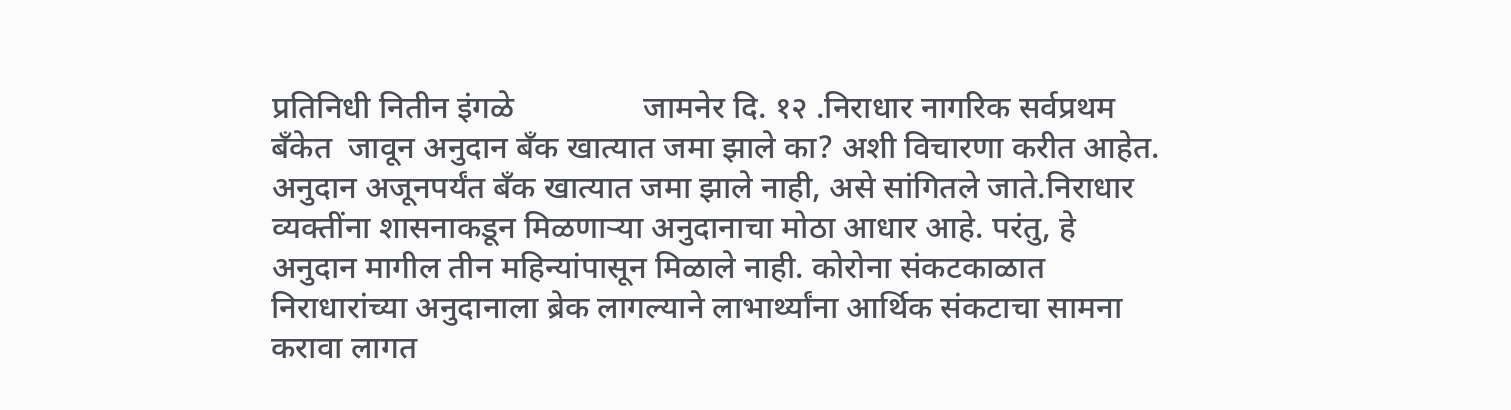प्रतिनिधी नितीन इंगळे                जामनेर दि. १२ .निराधार नागरिक सर्वप्रथम बँकेत  जावून अनुदान बँक खात्यात जमा झाले का? अशी विचारणा करीत आहेत. अनुदान अजूनपर्यंत बँक खात्यात जमा झाले नाही, असे सांगितले जाते.निराधार व्यक्तींना शासनाकडून मिळणाऱ्या अनुदानाचा मोठा आधार आहे. परंतु, हे अनुदान मागील तीन महिन्यांपासून मिळाले नाही. कोरोना संकटकाळात निराधारांच्या अनुदानाला ब्रेक लागल्याने लाभार्थ्यांना आर्थिक संकटाचा सामना करावा लागत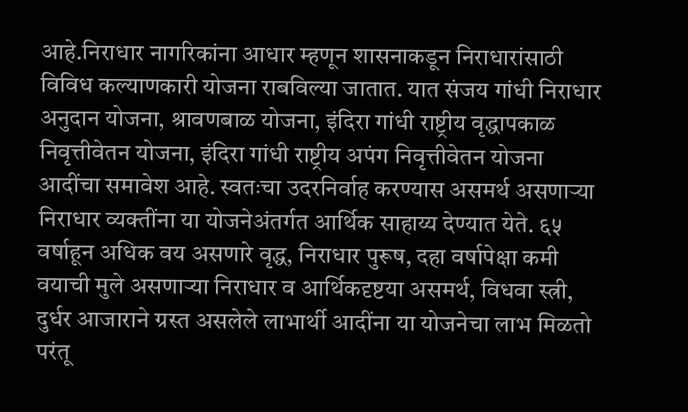आहे.निराधार नागरिकांना आधार म्हणून शासनाकडून निराधारांसाठी विविध कल्याणकारी योजना राबविल्या जातात. यात संजय गांधी निराधार अनुदान योजना, श्रावणबाळ योजना, इंदिरा गांधी राष्ट्रीय वृद्धापकाळ निवृत्तीवेतन योजना, इंदिरा गांधी राष्ट्रीय अपंग निवृत्तीवेतन योजना आदींचा समावेश आहे. स्वतःचा उदरनिर्वाह करण्यास असमर्थ असणाऱ्या निराधार व्यक्तींना या योजनेअंतर्गत आर्थिक साहाय्य देण्यात येते. ६५ वर्षाहून अधिक वय असणारे वृद्ध, निराधार पुरूष, दहा वर्षापेक्षा कमी वयाची मुले असणाऱ्या निराधार व आर्थिकदृष्टया असमर्थ, विधवा स्त्री, दुर्धर आजाराने ग्रस्त असलेले लाभार्थी आदींना या योजनेचा लाभ मिळतो परंतू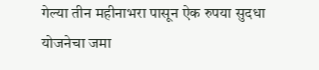गेल्या तीन महीनाभरा पासून ऐक रुपया सुदधा योजनेचा जमा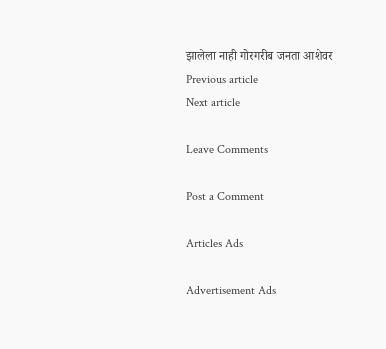झालेला नाही गोरगरीब जनता आशेवर
Previous article
Next article

Leave Comments

Post a Comment

Articles Ads

Advertisement Ads